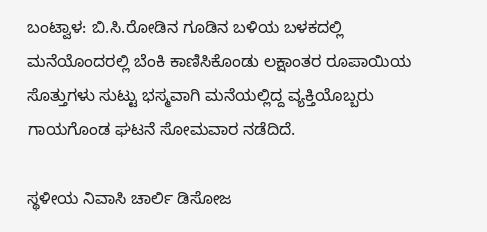ಬಂಟ್ವಾಳ: ಬಿ.ಸಿ.ರೋಡಿನ ಗೂಡಿನ ಬಳಿಯ ಬಳಕದಲ್ಲಿ ಮನೆಯೊಂದರಲ್ಲಿ ಬೆಂಕಿ ಕಾಣಿಸಿಕೊಂಡು ಲಕ್ಷಾಂತರ ರೂಪಾಯಿಯ ಸೊತ್ತುಗಳು ಸುಟ್ಟು ಭಸ್ಮವಾಗಿ ಮನೆಯಲ್ಲಿದ್ದ ವ್ಯಕ್ತಿಯೊಬ್ಬರು ಗಾಯಗೊಂಡ ಘಟನೆ ಸೋಮವಾರ ನಡೆದಿದೆ.

ಸ್ಥಳೀಯ ನಿವಾಸಿ ಚಾರ್ಲಿ ಡಿಸೋಜ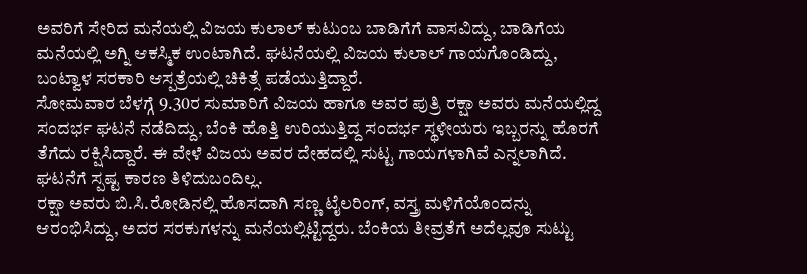ಅವರಿಗೆ ಸೇರಿದ ಮನೆಯಲ್ಲಿ ವಿಜಯ ಕುಲಾಲ್ ಕುಟುಂಬ ಬಾಡಿಗೆಗೆ ವಾಸವಿದ್ದು, ಬಾಡಿಗೆಯ ಮನೆಯಲ್ಲಿ ಅಗ್ನಿ ಆಕಸ್ಮಿಕ ಉಂಟಾಗಿದೆ. ಘಟನೆಯಲ್ಲಿ ವಿಜಯ ಕುಲಾಲ್ ಗಾಯಗೊಂಡಿದ್ದು, ಬಂಟ್ವಾಳ ಸರಕಾರಿ ಆಸ್ಪತ್ರೆಯಲ್ಲಿ ಚಿಕಿತ್ಸೆ ಪಡೆಯುತ್ತಿದ್ದಾರೆ.
ಸೋಮವಾರ ಬೆಳಗ್ಗೆ 9.30ರ ಸುಮಾರಿಗೆ ವಿಜಯ ಹಾಗೂ ಅವರ ಪುತ್ರಿ ರಕ್ಷಾ ಅವರು ಮನೆಯಲ್ಲಿದ್ದ ಸಂದರ್ಭ ಘಟನೆ ನಡೆದಿದ್ದು, ಬೆಂಕಿ ಹೊತ್ತಿ ಉರಿಯುತ್ತಿದ್ದ ಸಂದರ್ಭ ಸ್ಥಳೀಯರು ಇಬ್ಬರನ್ನು ಹೊರಗೆ ತೆಗೆದು ರಕ್ಷಿಸಿದ್ದಾರೆ. ಈ ವೇಳೆ ವಿಜಯ ಅವರ ದೇಹದಲ್ಲಿ ಸುಟ್ಟ ಗಾಯಗಳಾಗಿವೆ ಎನ್ನಲಾಗಿದೆ. ಘಟನೆಗೆ ಸ್ಪಷ್ಟ ಕಾರಣ ತಿಳಿದುಬಂದಿಲ್ಲ.
ರಕ್ಷಾ ಅವರು ಬಿ.ಸಿ.ರೋಡಿನಲ್ಲಿ ಹೊಸದಾಗಿ ಸಣ್ಣ ಟೈಲರಿಂಗ್, ವಸ್ತ್ರ ಮಳಿಗೆಯೊಂದನ್ನು ಆರಂಭಿಸಿದ್ದು, ಅದರ ಸರಕುಗಳನ್ನು ಮನೆಯಲ್ಲಿಟ್ಟಿದ್ದರು. ಬೆಂಕಿಯ ತೀವ್ರತೆಗೆ ಅದೆಲ್ಲವೂ ಸುಟ್ಟು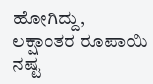ಹೋಗಿದ್ದು, ಲಕ್ಷಾಂತರ ರೂಪಾಯಿ ನಷ್ಟ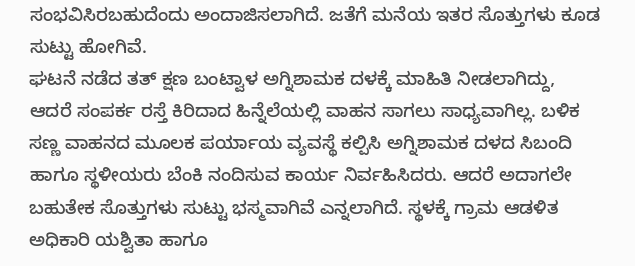ಸಂಭವಿಸಿರಬಹುದೆಂದು ಅಂದಾಜಿಸಲಾಗಿದೆ. ಜತೆಗೆ ಮನೆಯ ಇತರ ಸೊತ್ತುಗಳು ಕೂಡ ಸುಟ್ಟು ಹೋಗಿವೆ.
ಘಟನೆ ನಡೆದ ತತ್ ಕ್ಷಣ ಬಂಟ್ವಾಳ ಅಗ್ನಿಶಾಮಕ ದಳಕ್ಕೆ ಮಾಹಿತಿ ನೀಡಲಾಗಿದ್ದು, ಆದರೆ ಸಂಪರ್ಕ ರಸ್ತೆ ಕಿರಿದಾದ ಹಿನ್ನೆಲೆಯಲ್ಲಿ ವಾಹನ ಸಾಗಲು ಸಾಧ್ಯವಾಗಿಲ್ಲ. ಬಳಿಕ ಸಣ್ಣ ವಾಹನದ ಮೂಲಕ ಪರ್ಯಾಯ ವ್ಯವಸ್ಥೆ ಕಲ್ಪಿಸಿ ಅಗ್ನಿಶಾಮಕ ದಳದ ಸಿಬಂದಿ ಹಾಗೂ ಸ್ಥಳೀಯರು ಬೆಂಕಿ ನಂದಿಸುವ ಕಾರ್ಯ ನಿರ್ವಹಿಸಿದರು. ಆದರೆ ಅದಾಗಲೇ ಬಹುತೇಕ ಸೊತ್ತುಗಳು ಸುಟ್ಟು ಭಸ್ಮವಾಗಿವೆ ಎನ್ನಲಾಗಿದೆ. ಸ್ಥಳಕ್ಕೆ ಗ್ರಾಮ ಆಡಳಿತ ಅಧಿಕಾರಿ ಯಶ್ವಿತಾ ಹಾಗೂ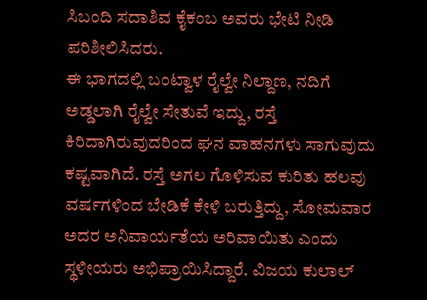ಸಿಬಂದಿ ಸದಾಶಿವ ಕೈಕಂಬ ಅವರು ಭೇಟಿ ನೀಡಿ ಪರಿಶೀಲಿಸಿದರು.
ಈ ಭಾಗದಲ್ಲಿ ಬಂಟ್ವಾಳ ರೈಲ್ವೇ ನಿಲ್ದಾಣ, ನದಿಗೆ ಅಡ್ಡಲಾಗಿ ರೈಲ್ವೇ ಸೇತುವೆ ಇದ್ದು, ರಸ್ತೆ ಕಿರಿದಾಗಿರುವುದರಿಂದ ಘನ ವಾಹನಗಳು ಸಾಗುವುದು ಕಷ್ಟವಾಗಿದೆ. ರಸ್ತೆ ಅಗಲ ಗೊಳಿಸುವ ಕುರಿತು ಹಲವು ವರ್ಷಗಳಿಂದ ಬೇಡಿಕೆ ಕೇಳಿ ಬರುತ್ತಿದ್ದು, ಸೋಮವಾರ ಅದರ ಅನಿವಾರ್ಯತೆಯ ಅರಿವಾಯಿತು ಎಂದು ಸ್ಥಳೀಯರು ಅಭಿಪ್ರಾಯಿಸಿದ್ದಾರೆ. ವಿಜಯ ಕುಲಾಲ್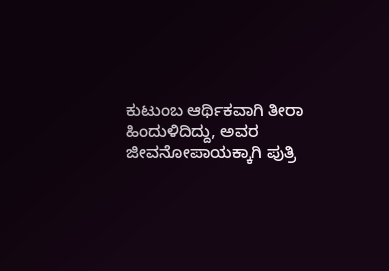ಕುಟುಂಬ ಆರ್ಥಿಕವಾಗಿ ತೀರಾ ಹಿಂದುಳಿದಿದ್ದು, ಅವರ ಜೀವನೋಪಾಯಕ್ಕಾಗಿ ಪುತ್ರಿ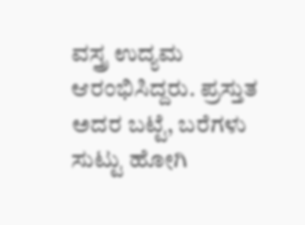ವಸ್ತ್ರ ಉದ್ಯಮ ಆರಂಭಿಸಿದ್ದರು. ಪ್ರಸ್ತುತ ಅದರ ಬಟ್ಟೆ, ಬರೆಗಳು ಸುಟ್ಟು ಹೋಗಿ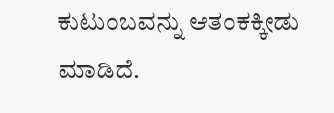ಕುಟುಂಬವನ್ನು ಆತಂಕಕ್ಕೀಡು ಮಾಡಿದೆ.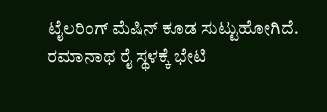ಟೈಲರಿಂಗ್ ಮೆಷಿನ್ ಕೂಡ ಸುಟ್ಟುಹೋಗಿದೆ. ರಮಾನಾಥ ರೈ ಸ್ಥಳಕ್ಕೆ ಭೇಟಿ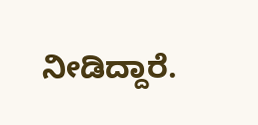ನೀಡಿದ್ದಾರೆ.